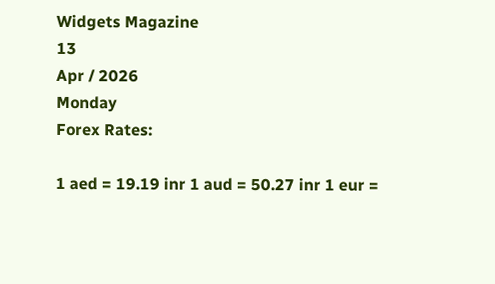Widgets Magazine
13
Apr / 2026
Monday
Forex Rates:

1 aed = 19.19 inr 1 aud = 50.27 inr 1 eur =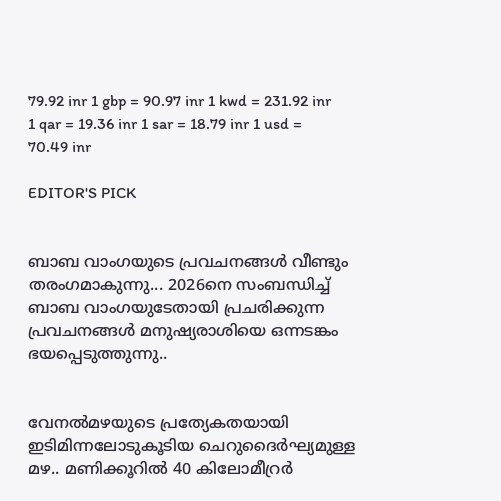79.92 inr 1 gbp = 90.97 inr 1 kwd = 231.92 inr 1 qar = 19.36 inr 1 sar = 18.79 inr 1 usd = 70.49 inr

EDITOR'S PICK


ബാബ വാംഗയുടെ പ്രവചനങ്ങൾ വീണ്ടും തരംഗമാകുന്നു... 2026നെ സംബന്ധിച്ച് ബാബ വാംഗയുടേതായി പ്രചരിക്കുന്ന പ്രവചനങ്ങൾ മനുഷ്യരാശിയെ ഒന്നടങ്കം ഭയപ്പെടുത്തുന്നു..


വേനൽമഴയുടെ പ്രത്യേകതയായി ഇടിമിന്നലോടുകൂടിയ ചെറുദൈർഘ്യമുള്ള മഴ.. മണിക്കൂറിൽ 40 കിലോമീറ്രർ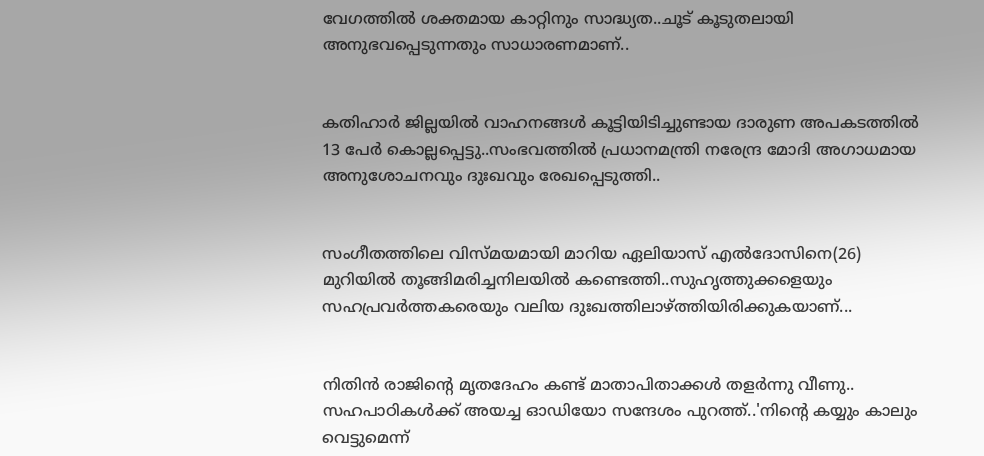വേഗത്തിൽ ശക്തമായ കാറ്റിനും സാദ്ധ്യത..ചൂട് കൂടുതലായി അനുഭവപ്പെടുന്നതും സാധാരണമാണ്..


കതിഹാർ ജില്ലയിൽ വാഹനങ്ങൾ കൂട്ടിയിടിച്ചുണ്ടായ ദാരുണ അപകടത്തിൽ 13 പേർ കൊല്ലപ്പെട്ടു..സംഭവത്തിൽ പ്രധാനമന്ത്രി നരേന്ദ്ര മോദി അഗാധമായ അനുശോചനവും ദുഃഖവും രേഖപ്പെടുത്തി..


സംഗീതത്തിലെ വിസ്മയമായി മാറിയ ഏലിയാസ് എൽദോസിനെ(26) മുറിയിൽ തൂങ്ങിമരിച്ചനിലയിൽ കണ്ടെത്തി..സുഹൃത്തുക്കളെയും സഹപ്രവർത്തകരെയും വലിയ ദുഃഖത്തിലാഴ്ത്തിയിരിക്കുകയാണ്...


നിതിൻ രാജിന്റെ മൃതദേഹം കണ്ട് മാതാപിതാക്കൾ തളർന്നു വീണു.. സഹപാഠികള്‍ക്ക് അയച്ച ഓഡിയോ സന്ദേശം പുറത്ത്..'നിന്റെ കയ്യും കാലും വെട്ടുമെന്ന്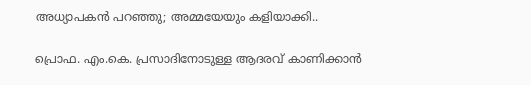അധ്യാപകന്‍ പറഞ്ഞു; അമ്മയേയും കളിയാക്കി..

പ്രൊഫ. എം.കെ. പ്രസാദിനോടുള്ള ആദരവ് കാണിക്കാൻ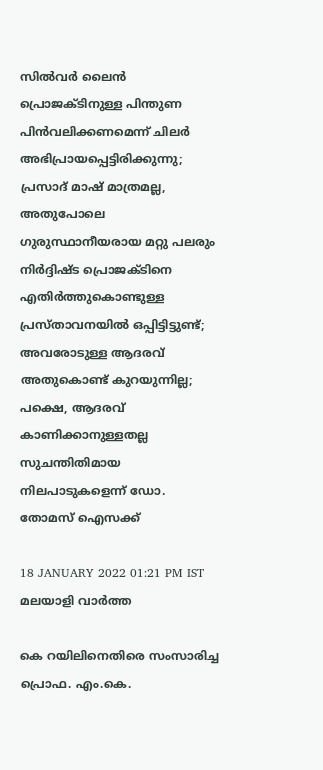സിൽവർ ലൈൻ പ്രൊജക്ടിനുള്ള പിന്തുണ പിൻവലിക്കണമെന്ന് ചിലർ അഭിപ്രായപ്പെട്ടിരിക്കുന്നു; പ്രസാദ് മാഷ് മാത്രമല്ല, അതുപോലെ ഗുരുസ്ഥാനീയരായ മറ്റു പലരും നിർദ്ദിഷ്ട പ്രൊജക്ടിനെ എതിർത്തുകൊണ്ടുള്ള പ്രസ്താവനയിൽ ഒപ്പിട്ടിട്ടുണ്ട്; അവരോടുള്ള ആദരവ് അതുകൊണ്ട് കുറയുന്നില്ല; പക്ഷെ, ആദരവ് കാണിക്കാനുള്ളതല്ല സുചന്തിതിമായ നിലപാടുകളെന്ന് ഡോ. തോമസ് ഐസക്ക്

18 JANUARY 2022 01:21 PM IST
മലയാളി വാര്‍ത്ത

കെ റയിലിനെതിരെ സംസാരിച്ച പ്രൊഫ. എം.കെ.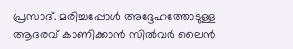പ്രസാദ്. മരിച്ചപ്പോൾ അദ്ദേഹത്തോടുള്ള ആദരവ് കാണിക്കാൻ സിൽവർ ലൈൻ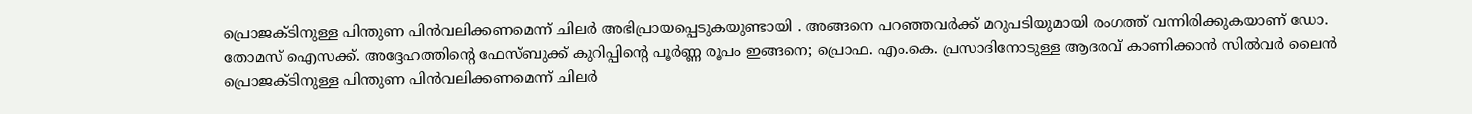പ്രൊജക്ടിനുള്ള പിന്തുണ പിൻവലിക്കണമെന്ന് ചിലർ അഭിപ്രായപ്പെടുകയുണ്ടായി . അങ്ങനെ പറഞ്ഞവർക്ക് മറുപടിയുമായി രംഗത്ത് വന്നിരിക്കുകയാണ് ഡോ. തോമസ് ഐസക്ക്. അദ്ദേഹത്തിന്റെ ഫേസ്ബുക്ക് കുറിപ്പിന്റെ പൂർണ്ണ രൂപം ഇങ്ങനെ; പ്രൊഫ. എം.കെ. പ്രസാദിനോടുള്ള ആദരവ് കാണിക്കാൻ സിൽവർ ലൈൻ പ്രൊജക്ടിനുള്ള പിന്തുണ പിൻവലിക്കണമെന്ന് ചിലർ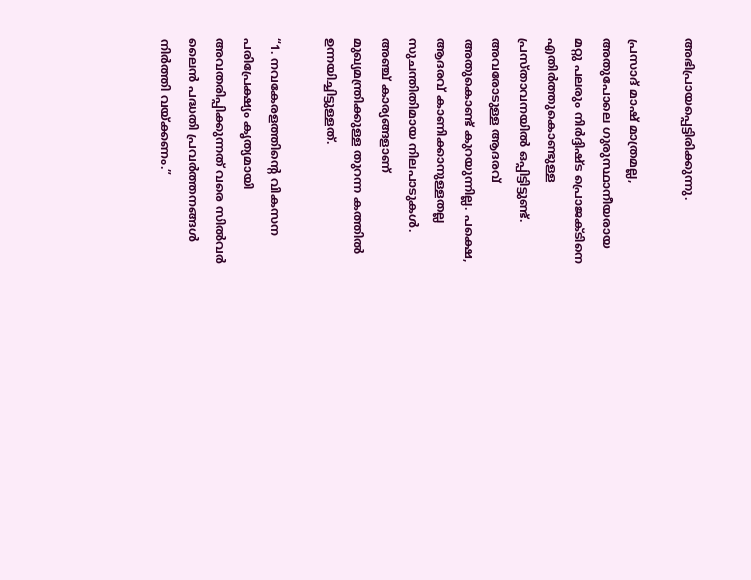അഭിപ്രായപ്പെട്ടിരിക്കുന്നു.

പ്രസാദ് മാഷ് മാത്രമല്ല, അതുപോലെ ഗുരുസ്ഥാനീയരായ മറ്റു പലരും നിർദ്ദിഷ്ട പ്രൊജക്ടിനെ എതിർത്തുകൊണ്ടുള്ള പ്രസ്താവനയിൽ ഒപ്പിട്ടിട്ടുണ്ട്. അവരോടുള്ള ആദരവ് അതുകൊണ്ട് കുറയുന്നില്ല. പക്ഷെ, ആദരവ് കാണിക്കാനുള്ളതല്ല സുചന്തിതിമായ നിലപാടുകൾ. അഞ്ച് കാര്യങ്ങളാണ് മുഖ്യമന്ത്രിക്കുള്ള തുറന്ന കത്തിൽ ഉന്നയിച്ചിട്ടുള്ളത്.

“1. നവകേരളത്തിന്റെ വികസന പരിപ്രേക്ഷ്യം കൃത്യമായി അവതരിപ്പിക്കുന്നത് വരെ സിൽവർ ലൈൻ പദ്ധതി പ്രവർത്തനങ്ങൾ നിർത്തി വയ്ക്കണം.”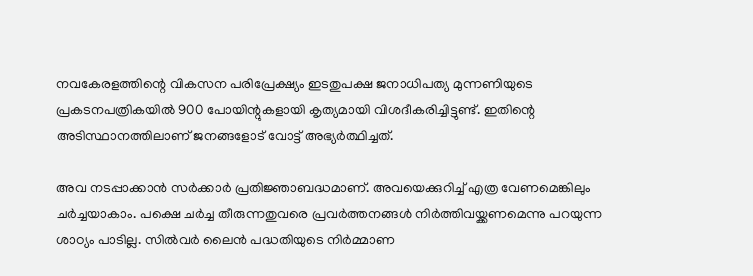നവകേരളത്തിന്റെ വികസന പരിപ്രേക്ഷ്യം ഇടതുപക്ഷ ജനാധിപത്യ മുന്നണിയുടെ പ്രകടനപത്രികയിൽ 900 പോയിന്റുകളായി കൃത്യമായി വിശദീകരിച്ചിട്ടുണ്ട്. ഇതിന്റെ അടിസ്ഥാനത്തിലാണ് ജനങ്ങളോട് വോട്ട് അഭ്യർത്ഥിച്ചത്.

അവ നടപ്പാക്കാൻ സർക്കാർ പ്രതിജ്ഞാബദ്ധമാണ്. അവയെക്കുറിച്ച് എത്ര വേണമെങ്കിലും ചർച്ചയാകാം. പക്ഷെ ചർച്ച തീരുന്നതുവരെ പ്രവർത്തനങ്ങൾ നിർത്തിവയ്ക്കണമെന്നു പറയുന്ന ശാഠ്യം പാടില്ല. സിൽവർ ലൈൻ പദ്ധതിയുടെ നിർമ്മാണ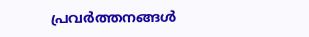പ്രവർത്തനങ്ങൾ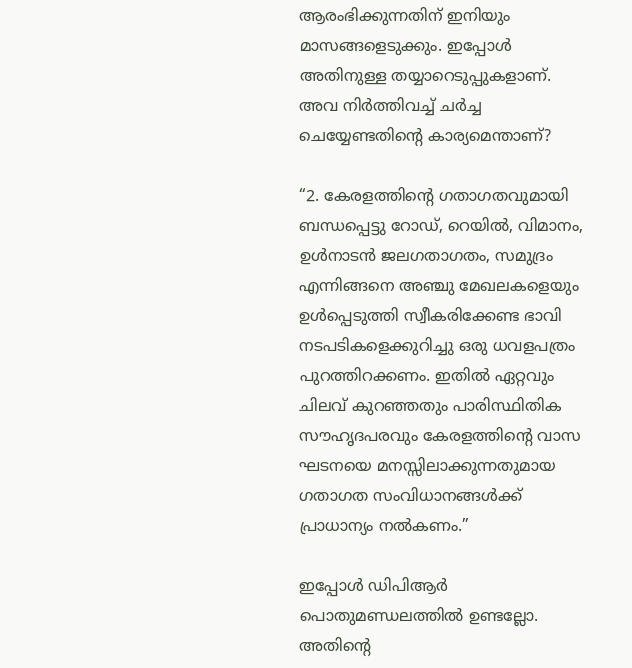ആരംഭിക്കുന്നതിന് ഇനിയും മാസങ്ങളെടുക്കും. ഇപ്പോൾ അതിനുള്ള തയ്യാറെടുപ്പുകളാണ്. അവ നിർത്തിവച്ച് ചർച്ച ചെയ്യേണ്ടതിന്റെ കാര്യമെന്താണ്?

“2. കേരളത്തിന്റെ ഗതാഗതവുമായി ബന്ധപ്പെട്ടു റോഡ്, റെയിൽ, വിമാനം, ഉൾനാടൻ ജലഗതാഗതം, സമുദ്രം എന്നിങ്ങനെ അഞ്ചു മേഖലകളെയും ഉൾപ്പെടുത്തി സ്വീകരിക്കേണ്ട ഭാവി നടപടികളെക്കുറിച്ചു ഒരു ധവളപത്രം പുറത്തിറക്കണം. ഇതിൽ ഏറ്റവും ചിലവ് കുറഞ്ഞതും പാരിസ്ഥിതിക സൗഹൃദപരവും കേരളത്തിന്റെ വാസ ഘടനയെ മനസ്സിലാക്കുന്നതുമായ ഗതാഗത സംവിധാനങ്ങൾക്ക് പ്രാധാന്യം നൽകണം.”

ഇപ്പോൾ ഡിപിആർ പൊതുമണ്ഡലത്തിൽ ഉണ്ടല്ലോ. അതിന്റെ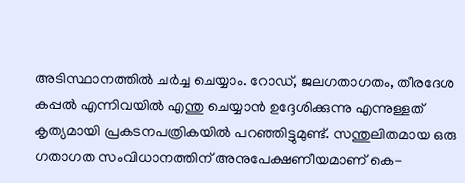അടിസ്ഥാനത്തിൽ ചർച്ച ചെയ്യാം. റോഡ്, ജലഗതാഗതം, തീരദേശ കപ്പൽ എന്നിവയിൽ എന്തു ചെയ്യാൻ ഉദ്ദേശിക്കുന്നു എന്നുള്ളത് കൃത്യമായി പ്രകടനപത്രികയിൽ പറഞ്ഞിട്ടുമുണ്ട്. സന്തുലിതമായ ഒരു ഗതാഗത സംവിധാനത്തിന് അനുപേക്ഷണീയമാണ് കെ-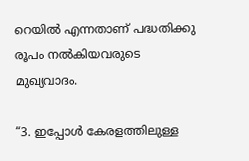റെയിൽ എന്നതാണ് പദ്ധതിക്കു രൂപം നൽകിയവരുടെ മുഖ്യവാദം.

“3. ഇപ്പോൾ കേരളത്തിലുള്ള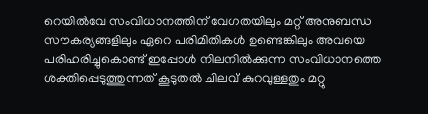റെയിൽവേ സംവിധാനത്തിന് വേഗതയിലും മറ്റ് അനുബന്ധ സൗകര്യങ്ങളിലും ഏറെ പരിമിതികൾ ഉണ്ടെങ്കിലും അവയെ പരിഹരിച്ചുകൊണ്ട് ഇപ്പോൾ നിലനിൽക്കുന്ന സംവിധാനത്തെ ശക്തിപ്പെടുത്തുന്നത് കൂടുതൽ ചിലവ് കുറവുള്ളതും മറ്റു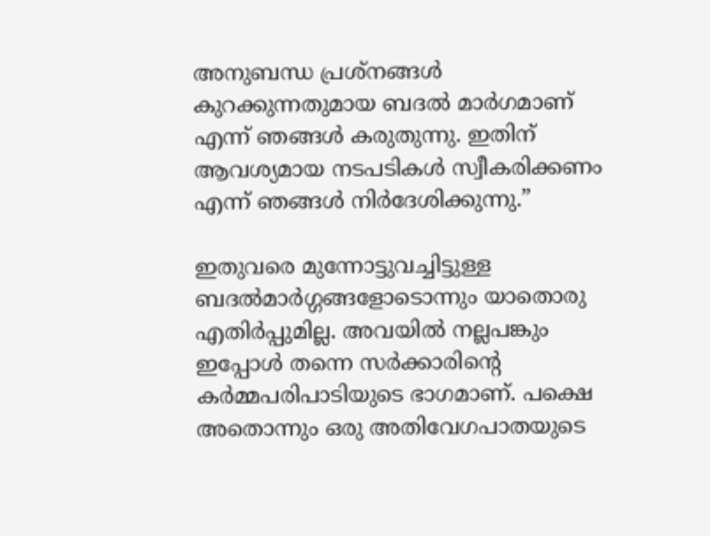അനുബന്ധ പ്രശ്നങ്ങൾ കുറക്കുന്നതുമായ ബദൽ മാർഗമാണ് എന്ന് ഞങ്ങൾ കരുതുന്നു. ഇതിന് ആവശ്യമായ നടപടികൾ സ്വീകരിക്കണം എന്ന് ഞങ്ങൾ നിർദേശിക്കുന്നു.”

ഇതുവരെ മുന്നോട്ടുവച്ചിട്ടുള്ള ബദൽമാർഗ്ഗങ്ങളോടൊന്നും യാതൊരു എതിർപ്പുമില്ല. അവയിൽ നല്ലപങ്കും ഇപ്പോൾ തന്നെ സർക്കാരിന്റെ കർമ്മപരിപാടിയുടെ ഭാഗമാണ്. പക്ഷെ അതൊന്നും ഒരു അതിവേഗപാതയുടെ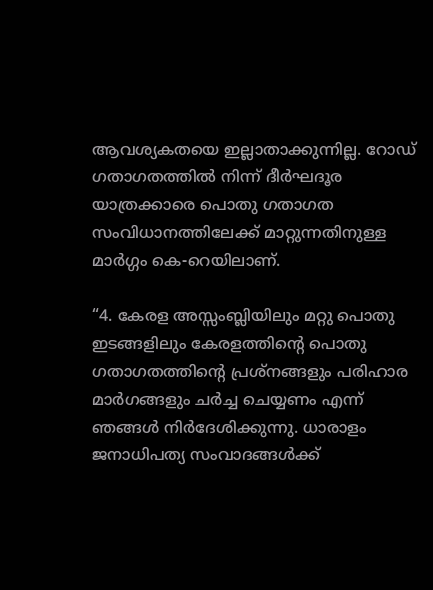ആവശ്യകതയെ ഇല്ലാതാക്കുന്നില്ല. റോഡ് ഗതാഗതത്തിൽ നിന്ന് ദീർഘദൂര യാത്രക്കാരെ പൊതു ഗതാഗത സംവിധാനത്തിലേക്ക് മാറ്റുന്നതിനുള്ള മാർഗ്ഗം കെ-റെയിലാണ്.

“4. കേരള അസ്സംബ്ലിയിലും മറ്റു പൊതു ഇടങ്ങളിലും കേരളത്തിന്റെ പൊതു ഗതാഗതത്തിന്റെ പ്രശ്നങ്ങളും പരിഹാര മാർഗങ്ങളും ചർച്ച ചെയ്യണം എന്ന് ഞങ്ങൾ നിർദേശിക്കുന്നു. ധാരാളം ജനാധിപത്യ സംവാദങ്ങൾക്ക്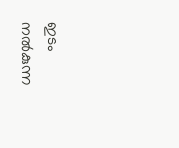ഇടം നൽകുന്ന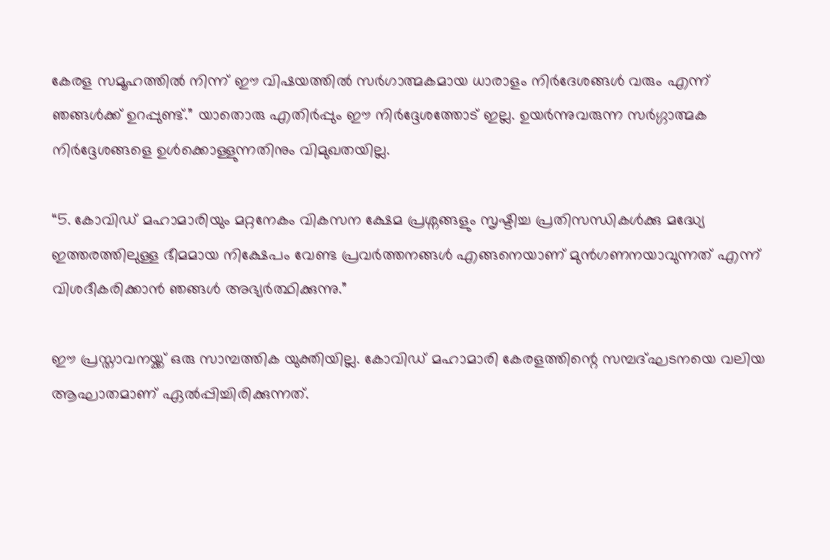കേരള സമൂഹത്തിൽ നിന്ന് ഈ വിഷയത്തിൽ സർഗാത്മകമായ ധാരാളം നിർദേശങ്ങൾ വരും എന്ന് ഞങ്ങൾക്ക് ഉറപ്പുണ്ട്.” യാതൊരു എതിർപ്പും ഈ നിർദ്ദേശത്തോട് ഇല്ല. ഉയർന്നുവരുന്ന സർഗ്ഗാത്മക നിർദ്ദേശങ്ങളെ ഉൾക്കൊള്ളുന്നതിനും വിമുഖതയില്ല.

“5. കോവിഡ് മഹാമാരിയും മറ്റനേകം വികസന ക്ഷേമ പ്രശ്നങ്ങളും സൃഷ്ടിച്ച പ്രതിസന്ധികൾക്കു മദ്ധ്യേ ഇത്തരത്തിലുള്ള ഭീമമായ നിക്ഷേപം വേണ്ട പ്രവർത്തനങ്ങൾ എങ്ങനെയാണ് മുൻഗണനയാവുന്നത് എന്ന് വിശദീകരിക്കാൻ ഞങ്ങൾ അഭ്യർത്ഥിക്കുന്നു.”

ഈ പ്രസ്താവനയ്ക്ക് ഒരു സാമ്പത്തിക യുക്തിയില്ല. കോവിഡ് മഹാമാരി കേരളത്തിന്റെ സമ്പദ്ഘടനയെ വലിയ ആഘാതമാണ് ഏൽപ്പിച്ചിരിക്കുന്നത്.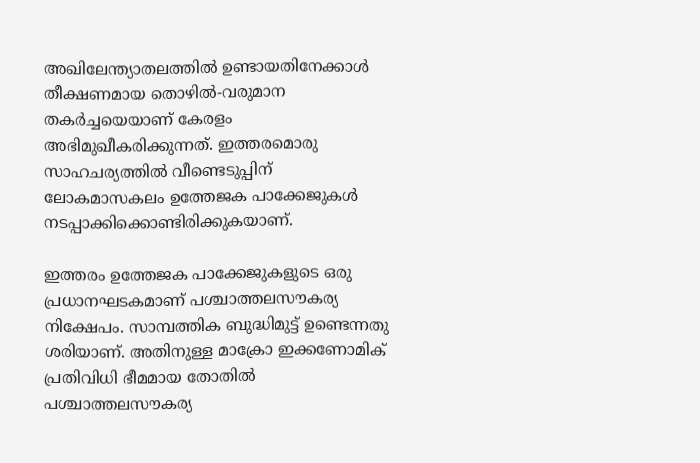അഖിലേന്ത്യാതലത്തിൽ ഉണ്ടായതിനേക്കാൾ തീക്ഷണമായ തൊഴിൽ-വരുമാന തകർച്ചയെയാണ് കേരളം അഭിമുഖീകരിക്കുന്നത്. ഇത്തരമൊരു സാഹചര്യത്തിൽ വീണ്ടെടുപ്പിന് ലോകമാസകലം ഉത്തേജക പാക്കേജുകൾ നടപ്പാക്കിക്കൊണ്ടിരിക്കുകയാണ്.

ഇത്തരം ഉത്തേജക പാക്കേജുകളുടെ ഒരു പ്രധാനഘടകമാണ് പശ്ചാത്തലസൗകര്യ നിക്ഷേപം. സാമ്പത്തിക ബുദ്ധിമുട്ട് ഉണ്ടെന്നതു ശരിയാണ്. അതിനുള്ള മാക്രോ ഇക്കണോമിക് പ്രതിവിധി ഭീമമായ തോതിൽ പശ്ചാത്തലസൗകര്യ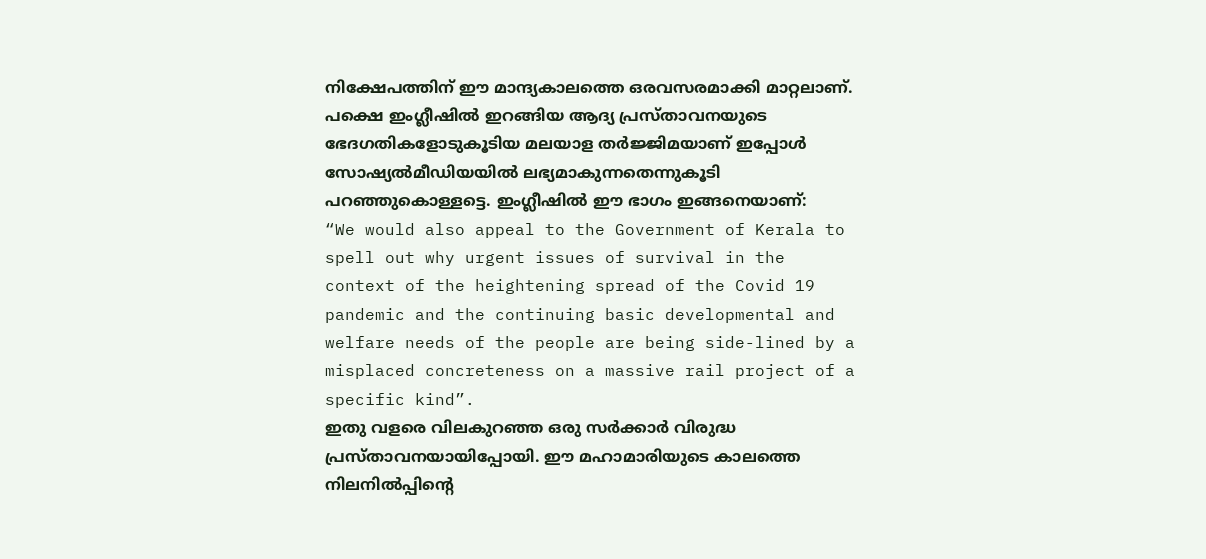നിക്ഷേപത്തിന് ഈ മാന്ദ്യകാലത്തെ ഒരവസരമാക്കി മാറ്റലാണ്. പക്ഷെ ഇംഗ്ലീഷിൽ ഇറങ്ങിയ ആദ്യ പ്രസ്താവനയുടെ ഭേദഗതികളോടുകൂടിയ മലയാള തർജ്ജിമയാണ് ഇപ്പോൾ സോഷ്യൽമീഡിയയിൽ ലഭ്യമാകുന്നതെന്നുകൂടി പറഞ്ഞുകൊള്ളട്ടെ. ഇംഗ്ലീഷിൽ ഈ ഭാഗം ഇങ്ങനെയാണ്:
“We would also appeal to the Government of Kerala to spell out why urgent issues of survival in the context of the heightening spread of the Covid 19 pandemic and the continuing basic developmental and welfare needs of the people are being side-lined by a misplaced concreteness on a massive rail project of a specific kind”.
ഇതു വളരെ വിലകുറഞ്ഞ ഒരു സർക്കാർ വിരുദ്ധ പ്രസ്താവനയായിപ്പോയി. ഈ മഹാമാരിയുടെ കാലത്തെ നിലനിൽപ്പിന്റെ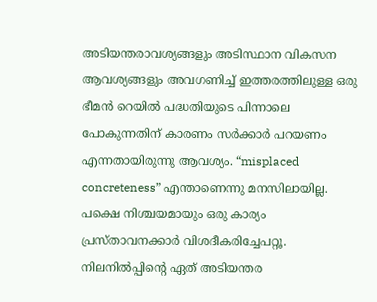അടിയന്തരാവശ്യങ്ങളും അടിസ്ഥാന വികസന ആവശ്യങ്ങളും അവഗണിച്ച് ഇത്തരത്തിലുള്ള ഒരു ഭീമൻ റെയിൽ പദ്ധതിയുടെ പിന്നാലെ പോകുന്നതിന് കാരണം സർക്കാർ പറയണം എന്നതായിരുന്നു ആവശ്യം. “misplaced concreteness” എന്താണെന്നു മനസിലായില്ല. പക്ഷെ നിശ്ചയമായും ഒരു കാര്യം പ്രസ്താവനക്കാർ വിശദീകരിച്ചേപറ്റൂ. നിലനിൽപ്പിന്റെ ഏത് അടിയന്തര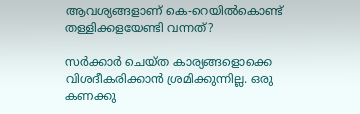ആവശ്യങ്ങളാണ് കെ-റെയിൽകൊണ്ട് തള്ളിക്കളയേണ്ടി വന്നത്?

സർക്കാർ ചെയ്ത കാര്യങ്ങളൊക്കെ വിശദീകരിക്കാൻ ശ്രമിക്കുന്നില്ല. ഒരു കണക്കു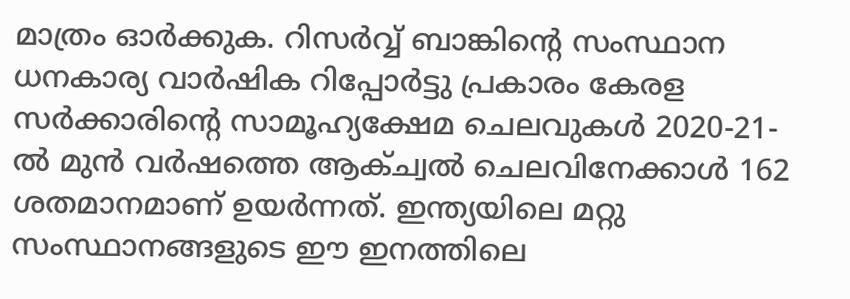മാത്രം ഓർക്കുക. റിസർവ്വ് ബാങ്കിന്റെ സംസ്ഥാന ധനകാര്യ വാർഷിക റിപ്പോർട്ടു പ്രകാരം കേരള സർക്കാരിന്റെ സാമൂഹ്യക്ഷേമ ചെലവുകൾ 2020-21-ൽ മുൻ വർഷത്തെ ആക്ച്വൽ ചെലവിനേക്കാൾ 162 ശതമാനമാണ് ഉയർന്നത്. ഇന്ത്യയിലെ മറ്റു സംസ്ഥാനങ്ങളുടെ ഈ ഇനത്തിലെ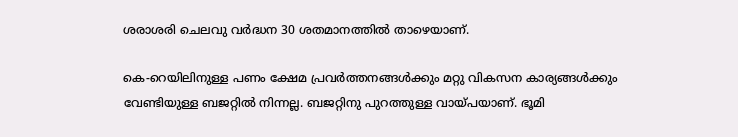ശരാശരി ചെലവു വർദ്ധന 30 ശതമാനത്തിൽ താഴെയാണ്.

കെ-റെയിലിനുള്ള പണം ക്ഷേമ പ്രവർത്തനങ്ങൾക്കും മറ്റു വികസന കാര്യങ്ങൾക്കും വേണ്ടിയുള്ള ബജറ്റിൽ നിന്നല്ല. ബജറ്റിനു പുറത്തുള്ള വായ്പയാണ്. ഭൂമി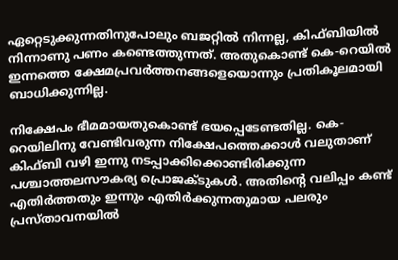ഏറ്റെടുക്കുന്നതിനുപോലും ബജറ്റിൽ നിന്നല്ല, കിഫ്ബിയിൽ നിന്നാണു പണം കണ്ടെത്തുന്നത്. അതുകൊണ്ട് കെ-റെയിൽ ഇന്നത്തെ ക്ഷേമപ്രവർത്തനങ്ങളെയൊന്നും പ്രതികൂലമായി ബാധിക്കുന്നില്ല.

നിക്ഷേപം ഭീമമായതുകൊണ്ട് ഭയപ്പെടേണ്ടതില്ല. കെ-റെയിലിനു വേണ്ടിവരുന്ന നിക്ഷേപത്തെക്കാൾ വലുതാണ് കിഫ്ബി വഴി ഇന്നു നടപ്പാക്കിക്കൊണ്ടിരിക്കുന്ന പശ്ചാത്തലസൗകര്യ പ്രൊജക്ടുകൾ. അതിന്റെ വലിപ്പം കണ്ട് എതിർത്തതും ഇന്നും എതിർക്കുന്നതുമായ പലരും പ്രസ്താവനയിൽ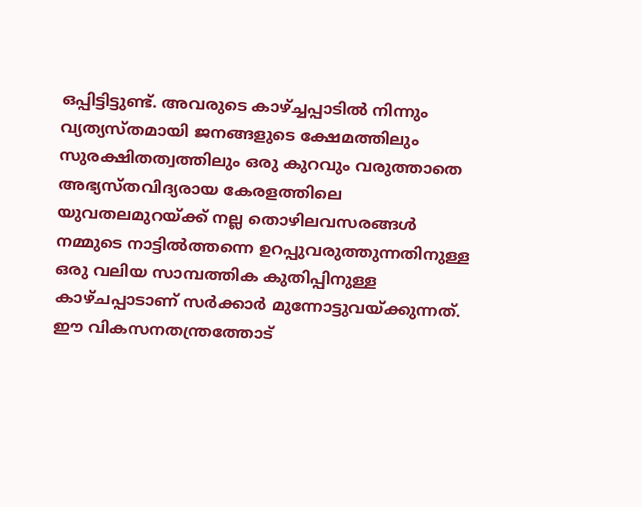ഒപ്പിട്ടിട്ടുണ്ട്. അവരുടെ കാഴ്ച്ചപ്പാടിൽ നിന്നും വ്യത്യസ്തമായി ജനങ്ങളുടെ ക്ഷേമത്തിലും സുരക്ഷിതത്വത്തിലും ഒരു കുറവും വരുത്താതെ അഭ്യസ്തവിദ്യരായ കേരളത്തിലെ യുവതലമുറയ്ക്ക് നല്ല തൊഴിലവസരങ്ങൾ നമ്മുടെ നാട്ടിൽത്തന്നെ ഉറപ്പുവരുത്തുന്നതിനുള്ള ഒരു വലിയ സാമ്പത്തിക കുതിപ്പിനുള്ള കാഴ്ചപ്പാടാണ് സർക്കാർ മുന്നോട്ടുവയ്ക്കുന്നത്. ഈ വികസനതന്ത്രത്തോട്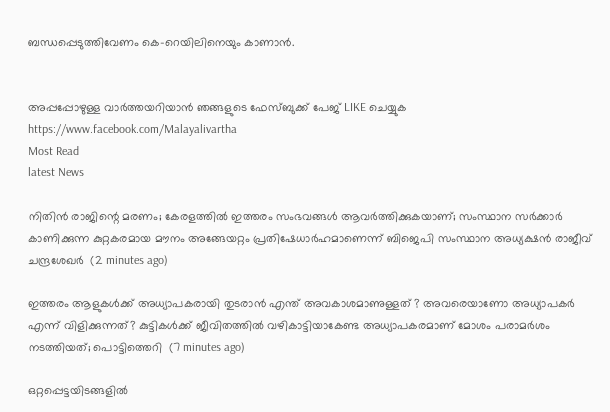ബന്ധപ്പെടുത്തിവേണം കെ-റെയിലിനെയും കാണാൻ.


അപ്പപ്പോഴുള്ള വാര്‍ത്തയറിയാന്‍ ഞങ്ങളുടെ ഫേസ്‌ബുക്ക്‌ പേജ് LIKE ചെയ്യുക
https://www.facebook.com/Malayalivartha
Most Read
latest News

നിതിന്‍ രാജിന്റെ മരണം; കേരളത്തില്‍ ഇത്തരം സംഭവങ്ങള്‍ ആവര്‍ത്തിക്കുകയാണ്; സംസ്ഥാന സര്‍ക്കാര്‍ കാണിക്കുന്ന കുറ്റകരമായ മൗനം അങ്ങേയറ്റം പ്രതിഷേധാര്‍ഹമാണെന്ന് ബിജെപി സംസ്ഥാന അധ്യക്ഷന്‍ രാജീവ് ചന്ദ്രശേഖര്‍  (2 minutes ago)

ഇത്തരം ആളുകള്‍ക്ക് അധ്യാപകരായി തുടരാന്‍ എന്ത് അവകാശമാണുള്ളത് ? അവരെയാണോ അധ്യാപകര്‍ എന്ന് വിളിക്കുന്നത്? കുട്ടികള്‍ക്ക് ജീവിതത്തില്‍ വഴികാട്ടിയാകേണ്ട അധ്യാപകരമാണ് മോശം പരാമര്‍ശം നടത്തിയത്; പൊട്ടിത്തെറി  (7 minutes ago)

ഒറ്റപ്പെട്ടയിടങ്ങളിൽ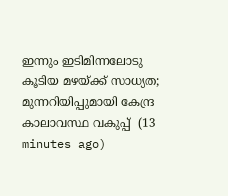ഇന്നും ഇടിമിന്നലോടു കൂടിയ മഴയ്ക്ക് സാധ്യത; മുന്നറിയിപ്പുമായി കേന്ദ്ര കാലാവസ്ഥ വകുപ്പ്  (13 minutes ago)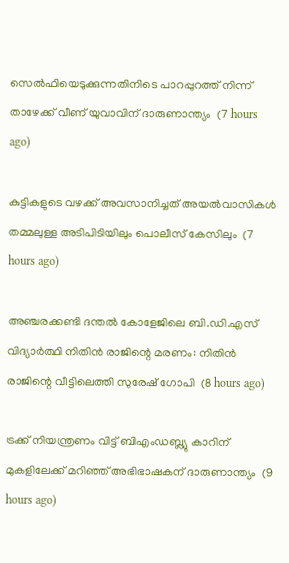സെല്‍ഫിയെടുക്കുന്നതിനിടെ പാറപ്പുറത്ത് നിന്ന് താഴേക്ക് വീണ് യുവാവിന് ദാരുണാന്ത്യം  (7 hours ago)

കുട്ടികളുടെ വഴക്ക് അവസാനിച്ചത് അയല്‍വാസികള്‍ തമ്മലുള്ള അടിപിടിയിലും പൊലീസ് കേസിലും  (7 hours ago)

അഞ്ചരക്കണ്ടി ദന്തല്‍ കോളേജിലെ ബി.ഡി.എസ് വിദ്യാര്‍ത്ഥി നിതിന്‍ രാജിന്റെ മരണം: നിതിന്‍ രാജിന്റെ വീട്ടിലെത്തി സുരേഷ് ഗോപി  (8 hours ago)

ട്രക്ക് നിയന്ത്രണം വിട്ട് ബിഎംഡബ്ല്യു കാറിന് മുകളിലേക്ക് മറിഞ്ഞ് അഭിഭാഷകന് ദാരുണാന്ത്യം  (9 hours ago)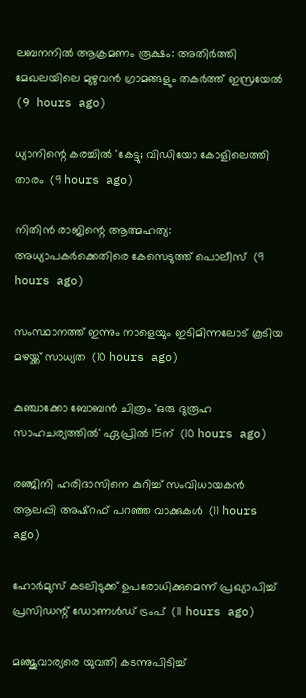ലബനനില്‍ ആക്രമണം രൂക്ഷം: അതിര്‍ത്തി മേഖലയിലെ മുഴുവന്‍ ഗ്രാമങ്ങളും തകര്‍ത്ത് ഇസ്രയേല്‍  (9 hours ago)

ധ്യാനിന്റെ കരച്ചില്‍ 'കേട്ടു; വിഡിയോ കോളിലെത്തി താരം  (9 hours ago)

നിതിന്‍ രാജിന്റെ ആത്മഹത്യ: അധ്യാപകര്‍ക്കെതിരെ കേസെടുത്ത് പൊലീസ്  (9 hours ago)

സംസ്ഥാനത്ത് ഇന്നും നാളെയും ഇടിമിന്നലോട് കൂടിയ മഴയ്ക്ക് സാധ്യത  (10 hours ago)

കുഞ്ചാക്കോ ബോബന്‍ ചിത്രം 'ഒരു ദുരൂഹ സാഹചര്യത്തില്‍' ഏപ്രില്‍ 15ന്  (10 hours ago)

രഞ്ജിനി ഹരിദാസിനെ കുറിച്ച് സംവിധായകന്‍ ആലപ്പി അഷ്‌റഫ് പറഞ്ഞ വാക്കുകള്‍  (11 hours ago)

ഹോര്‍മുസ് കടലിടുക്ക് ഉപരോധിക്കുമെന്ന് പ്രഖ്യാപിച്ച് പ്രസിഡന്റ് ഡോണള്‍ഡ് ട്രംപ്  (11 hours ago)

മഞ്ജുവാര്യരെ യുവതി കടന്നുപിടിച്ച്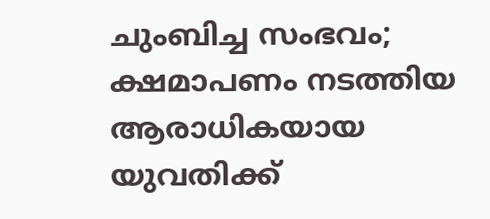ചുംബിച്ച സംഭവം; ക്ഷമാപണം നടത്തിയ ആരാധികയായ യുവതിക്ക്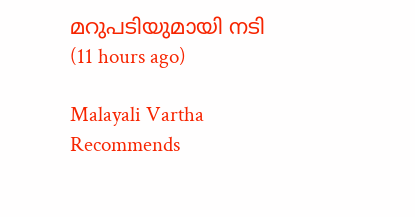മറുപടിയുമായി നടി  (11 hours ago)

Malayali Vartha Recommends